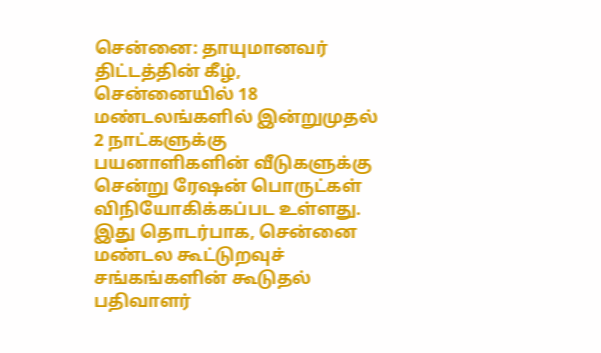சென்னை: தாயுமானவர் திட்டத்தின் கீழ், சென்னையில் 18 மண்டலங்களில் இன்றுமுதல் 2 நாட்களுக்கு பயனாளிகளின் வீடுகளுக்கு சென்று ரேஷன் பொருட்கள் விநியோகிக்கப்பட உள்ளது.
இது தொடர்பாக, சென்னை மண்டல கூட்டுறவுச் சங்கங்களின் கூடுதல் பதிவாளர்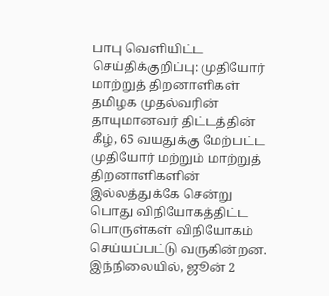பாபு வெளியிட்ட செய்திக்குறிப்பு: முதியோர் மாற்றுத் திறனாளிகள் தமிழக முதல்வரின் தாயுமானவர் திட்டத்தின் கீழ், 65 வயதுக்கு மேற்பட்ட முதியோர் மற்றும் மாற்றுத் திறனாளிகளின் இல்லத்துக்கே சென்று பொது விநியோகத்திட்ட பொருள்கள் விநியோகம் செய்யப்பட்டு வருகின்றன.
இந்நிலையில், ஜூன் 2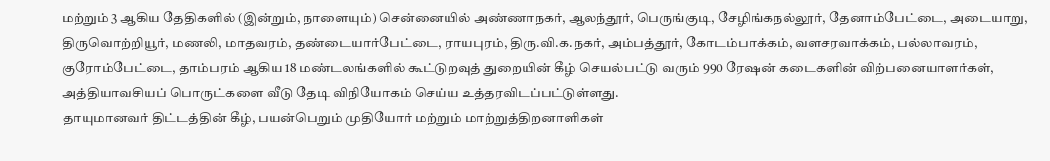மற்றும் 3 ஆகிய தேதிகளில் (இன்றும், நாளையும்) சென்னையில் அண்ணாநகர், ஆலந்தூர், பெருங்குடி, சேழிங்கநல்லூர், தேனாம்பேட்டை, அடையாறு, திருவொற்றியூர், மணலி, மாதவரம், தண்டையார்பேட்டை, ராயபுரம், திரு.வி.க.நகர், அம்பத்தூர், கோடம்பாக்கம், வளசரவாக்கம், பல்லாவரம், குரோம்பேட்டை, தாம்பரம் ஆகிய 18 மண்டலங்களில் கூட்டுறவுத் துறையின் கீழ் செயல்பட்டு வரும் 990 ரேஷன் கடைகளின் விற்பனையாளர்கள், அத்தியாவசியப் பொருட்களை வீடு தேடி விநியோகம் செய்ய உத்தரவிடப்பட்டுள்ளது.
தாயுமானவர் திட்டத்தின் கீழ், பயன்பெறும் முதியோர் மற்றும் மாற்றுத்திறனாளிகள்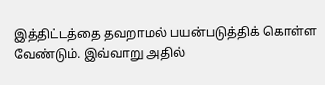இத்திட்டத்தை தவறாமல் பயன்படுத்திக் கொள்ள வேண்டும். இவ்வாறு அதில்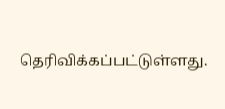தெரிவிக்கப்பட்டுள்ளது.